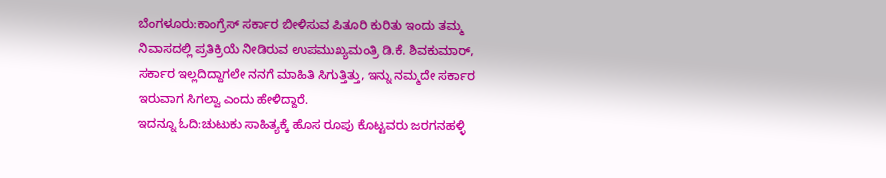ಬೆಂಗಳೂರು:ಕಾಂಗ್ರೆಸ್ ಸರ್ಕಾರ ಬೀಳಿಸುವ ಪಿತೂರಿ ಕುರಿತು ಇಂದು ತಮ್ಮ ನಿವಾಸದಲ್ಲಿ ಪ್ರತಿಕ್ರಿಯೆ ನೀಡಿರುವ ಉಪಮುಖ್ಯಮಂತ್ರಿ ಡಿ.ಕೆ. ಶಿವಕುಮಾರ್, ಸರ್ಕಾರ ಇಲ್ಲದಿದ್ದಾಗಲೇ ನನಗೆ ಮಾಹಿತಿ‌ ಸಿಗುತ್ತಿತ್ತು, ಇನ್ನು ನಮ್ಮದೇ ಸರ್ಕಾರ ಇರುವಾಗ ಸಿಗಲ್ವಾ ಎಂದು ಹೇಳಿದ್ದಾರೆ.
ಇದನ್ನೂ ಓದಿ:ಚುಟುಕು ಸಾಹಿತ್ಯಕ್ಕೆ ಹೊಸ ರೂಪು ಕೊಟ್ಟವರು ಜರಗನಹಳ್ಳಿ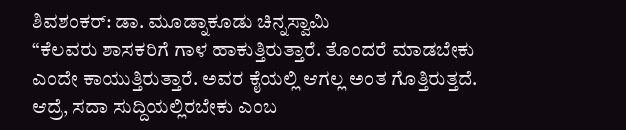ಶಿವಶಂಕರ್: ಡಾ. ಮೂಡ್ನಾಕೂಡು ಚಿನ್ನಸ್ವಾಮಿ
“ಕೆಲವರು ಶಾಸಕರಿಗೆ ಗಾಳ ಹಾಕುತ್ತಿರುತ್ತಾರೆ. ತೊಂದರೆ ಮಾಡಬೇಕು ಎಂದೇ ಕಾಯುತ್ತಿರುತ್ತಾರೆ. ಅವರ ಕೈಯಲ್ಲಿ ಆಗಲ್ಲ ಅಂತ ಗೊತ್ತಿರುತ್ತದೆ. ಆದ್ರೆ, ಸದಾ ಸುದ್ದಿಯಲ್ಲಿರಬೇಕು ಎಂಬ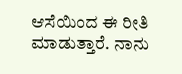ಆಸೆಯಿಂದ ಈ ರೀತಿ ಮಾಡುತ್ತಾರೆ. ನಾನು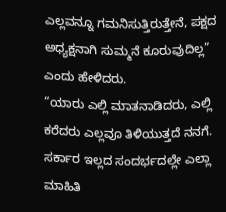ಎಲ್ಲವನ್ನೂ ಗಮನಿಸುತ್ತಿರುತ್ತೇನೆ, ಪಕ್ಷದ ಅಧ್ಯಕ್ಷನಾಗಿ ಸುಮ್ಮನೆ ಕೂರುವುದಿಲ್ಲ” ಎಂದು ಹೇಳಿದರು.
“ಯಾರು ಎಲ್ಲಿ ಮಾತನಾಡಿದರು, ಎಲ್ಲಿ ಕರೆದರು ಎಲ್ಲವೂ ತಿಳಿಯುತ್ತದೆ ನನಗೆ. ಸರ್ಕಾರ ಇಲ್ಲದ ಸಂದರ್ಭದಲ್ಲೇ ಎಲ್ಲಾ ಮಾಹಿತಿ‌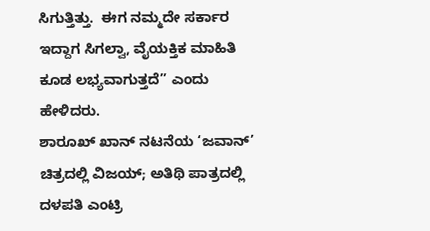ಸಿಗುತ್ತಿತ್ತು.  ಈಗ ನಮ್ಮದೇ ಸರ್ಕಾರ ಇದ್ದಾಗ ಸಿಗಲ್ವಾ, ವೈಯಕ್ತಿಕ ಮಾಹಿತಿ ಕೂಡ ಲಭ್ಯವಾಗುತ್ತದೆ” ಎಂದು ಹೇಳಿದರು.
ಶಾರೂಖ್ ಖಾನ್ ನಟನೆಯ ‘ಜವಾನ್‌’ ಚಿತ್ರದಲ್ಲಿ ವಿಜಯ್; ಅತಿಥಿ ಪಾತ್ರದಲ್ಲಿ ದಳಪತಿ ಎಂಟ್ರಿ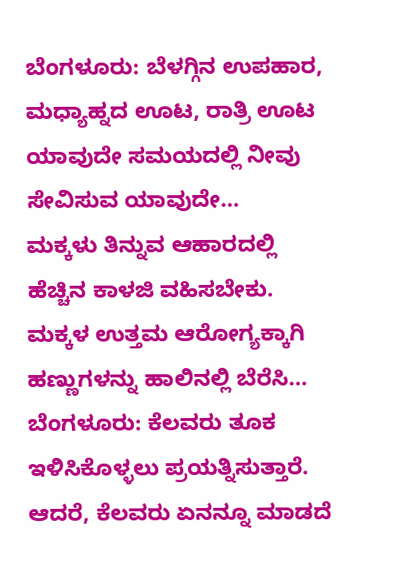ಬೆಂಗಳೂರು: ಬೆಳಗ್ಗಿನ ಉಪಹಾರ, ಮಧ್ಯಾಹ್ನದ ಊಟ, ರಾತ್ರಿ ಊಟ ಯಾವುದೇ ಸಮಯದಲ್ಲಿ ನೀವು ಸೇವಿಸುವ ಯಾವುದೇ…
ಮಕ್ಕಳು ತಿನ್ನುವ ಆಹಾರದಲ್ಲಿ ಹೆಚ್ಚಿನ ಕಾಳಜಿ ವಹಿಸಬೇಕು. ಮಕ್ಕಳ ಉತ್ತಮ ಆರೋಗ್ಯಕ್ಕಾಗಿ ಹಣ್ಣುಗಳನ್ನು ಹಾಲಿನಲ್ಲಿ ಬೆರೆಸಿ…
ಬೆಂಗಳೂರು: ಕೆಲವರು ತೂಕ ಇಳಿಸಿಕೊಳ್ಳಲು ಪ್ರಯತ್ನಿಸುತ್ತಾರೆ. ಆದರೆ, ಕೆಲವರು ಏನನ್ನೂ ಮಾಡದೆ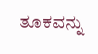ತೂಕವನ್ನು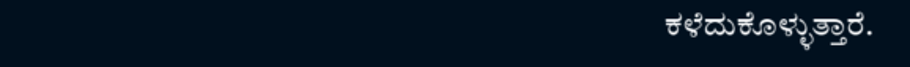ಕಳೆದುಕೊಳ್ಳುತ್ತಾರೆ.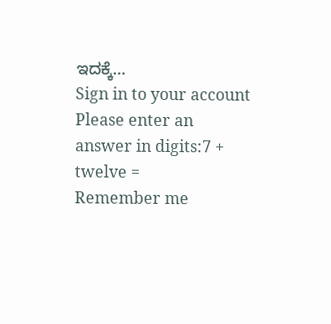ಇದಕ್ಕೆ…
Sign in to your account
Please enter an answer in digits:7 + twelve =
Remember me